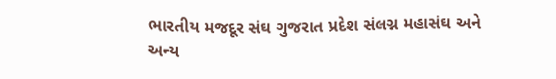ભારતીય મજદૂર સંઘ ગુજરાત પ્રદેશ સંલગ્ન મહાસંઘ અને અન્ય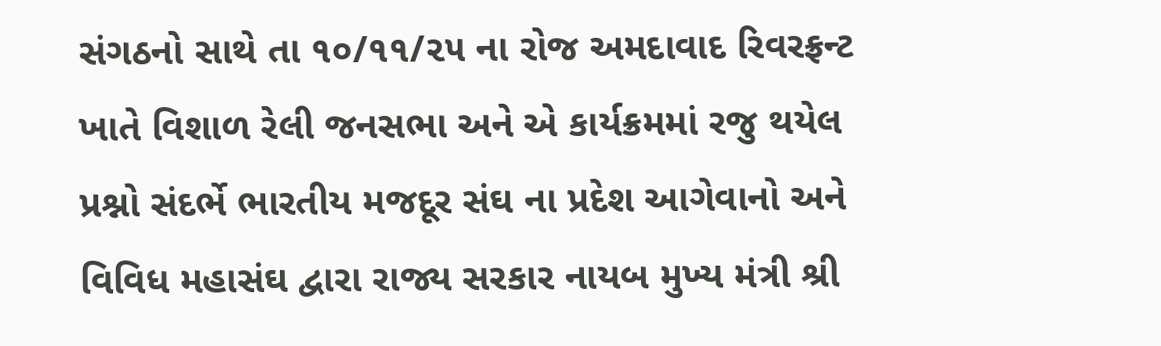સંગઠનો સાથે તા ૧૦/૧૧/૨૫ ના રોજ અમદાવાદ રિવરફ્રન્ટ ખાતે વિશાળ રેલી જનસભા અને એ કાર્યક્રમમાં રજુ થયેલ પ્રશ્નો સંદર્ભે ભારતીય મજદૂર સંઘ ના પ્રદેશ આગેવાનો અને વિવિધ મહાસંઘ દ્વારા રાજ્ય સરકાર નાયબ મુખ્ય મંત્રી શ્રી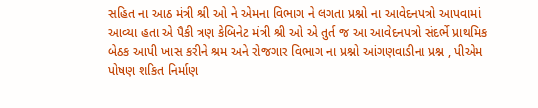સહિત ના આઠ મંત્રી શ્રી ઓ ને એમના વિભાગ ને લગતા પ્રશ્નો ના આવેદનપત્રો આપવામાં આવ્યા હતા એ પૈકી ત્રણ કેબિનેટ મંત્રી શ્રી ઓ એ તુર્ત જ આ આવેદનપત્રો સંદર્ભે પ્રાથમિક બેઠક આપી ખાસ કરીને શ્રમ અને રોજગાર વિભાગ ના પ્રશ્નો આંગણવાડીના પ્રશ્ન , પીએમ પોષણ શકિત નિર્માણ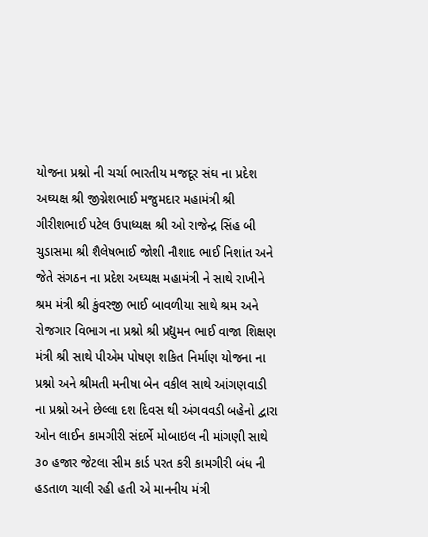યોજના પ્રશ્નો ની ચર્ચા ભારતીય મજદૂર સંઘ ના પ્રદેશ અઘ્યક્ષ શ્રી જીગ્નેશભાઈ મજુમદાર મહામંત્રી શ્રી ગીરીશભાઈ પટેલ ઉપાધ્યક્ષ શ્રી ઓ રાજેન્દ્ર સિંહ બી ચુડાસમા શ્રી શૈલેષભાઈ જોશી નૌશાદ ભાઈ નિશાંત અને જેતે સંગઠન ના પ્રદેશ અઘ્યક્ષ મહામંત્રી ને સાથે રાખીને શ્રમ મંત્રી શ્રી કુંવરજી ભાઈ બાવળીયા સાથે શ્રમ અને રોજગાર વિભાગ ના પ્રશ્નો શ્રી પ્રદ્યુમન ભાઈ વાજા શિક્ષણ મંત્રી શ્રી સાથે પીએમ પોષણ શકિત નિર્માણ યોજના ના પ્રશ્નો અને શ્રીમતી મનીષા બેન વકીલ સાથે આંગણવાડી ના પ્રશ્નો અને છેલ્લા દશ દિવસ થી અંગવવડી બહેનો દ્વારા ઓન લાઈન કામગીરી સંદર્ભે મોબાઇલ ની માંગણી સાથે ૩૦ હજાર જેટલા સીમ કાર્ડ પરત કરી કામગીરી બંધ ની હડતાળ ચાલી રહી હતી એ માનનીય મંત્રી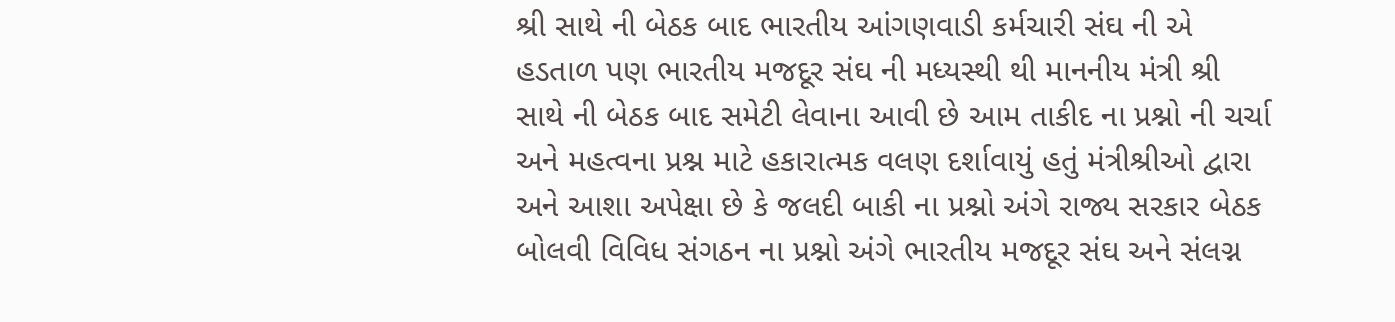શ્રી સાથે ની બેઠક બાદ ભારતીય આંગણવાડી કર્મચારી સંઘ ની એ હડતાળ પણ ભારતીય મજદૂર સંઘ ની મધ્યસ્થી થી માનનીય મંત્રી શ્રી સાથે ની બેઠક બાદ સમેટી લેવાના આવી છે આમ તાકીદ ના પ્રશ્નો ની ચર્ચા અને મહત્વના પ્રશ્ન માટે હકારાત્મક વલણ દર્શાવાયું હતું મંત્રીશ્રીઓ દ્વારા અને આશા અપેક્ષા છે કે જલદી બાકી ના પ્રશ્નો અંગે રાજ્ય સરકાર બેઠક બોલવી વિવિધ સંગઠન ના પ્રશ્નો અંગે ભારતીય મજદૂર સંઘ અને સંલગ્ન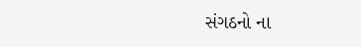સંગઠનો ના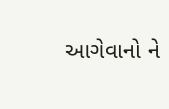આગેવાનો ને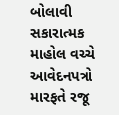બોલાવી સકારાત્મક માહોલ વચ્ચે આવેદનપત્રો મારફતે રજૂ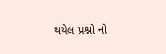થયેલ પ્રશ્નો નો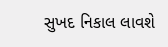સુખદ નિકાલ લાવશે